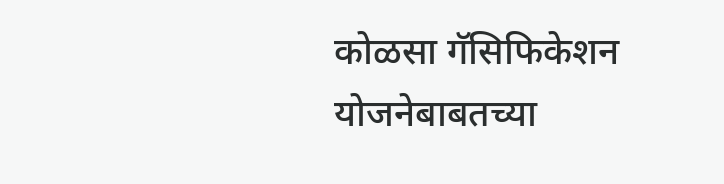कोळसा गॅसिफिकेशन योजनेबाबतच्या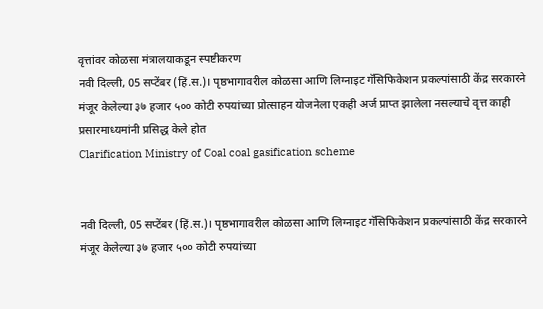वृत्तांवर कोळसा मंत्रालयाकडून स्पष्टीकरण
नवी दिल्ली, 05 सप्टेंबर (हिं.स.)। पृष्ठभागावरील कोळसा आणि लिग्नाइट गॅसिफिकेशन प्रकल्पांसाठी केंद्र सरकारने मंजूर केलेल्या ३७ हजार ५०० कोटी रुपयांच्या प्रोत्साहन योजनेला एकही अर्ज प्राप्त झालेला नसल्याचे वृत्त काही प्रसारमाध्यमांनी प्रसिद्ध केले होत
Clarification Ministry of Coal coal gasification scheme


नवी दिल्ली, 05 सप्टेंबर (हिं.स.)। पृष्ठभागावरील कोळसा आणि लिग्नाइट गॅसिफिकेशन प्रकल्पांसाठी केंद्र सरकारने मंजूर केलेल्या ३७ हजार ५०० कोटी रुपयांच्या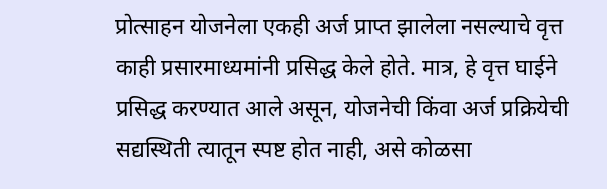प्रोत्साहन योजनेला एकही अर्ज प्राप्त झालेला नसल्याचे वृत्त काही प्रसारमाध्यमांनी प्रसिद्ध केले होते. मात्र, हे वृत्त घाईने प्रसिद्ध करण्यात आले असून, योजनेची किंवा अर्ज प्रक्रियेची सद्यस्थिती त्यातून स्पष्ट होत नाही, असे कोळसा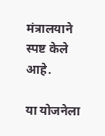मंत्रालयाने स्पष्ट केले आहे.

या योजनेला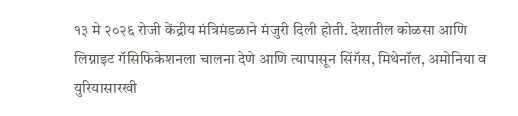१३ मे २०२६ रोजी केंद्रीय मंत्रिमंडळाने मंजुरी दिली होती. देशातील कोळसा आणि लिग्नाइट गॅसिफिकेशनला चालना देणे आणि त्यापासून सिंगॅस, मिथेनॉल, अमोनिया व युरियासारखी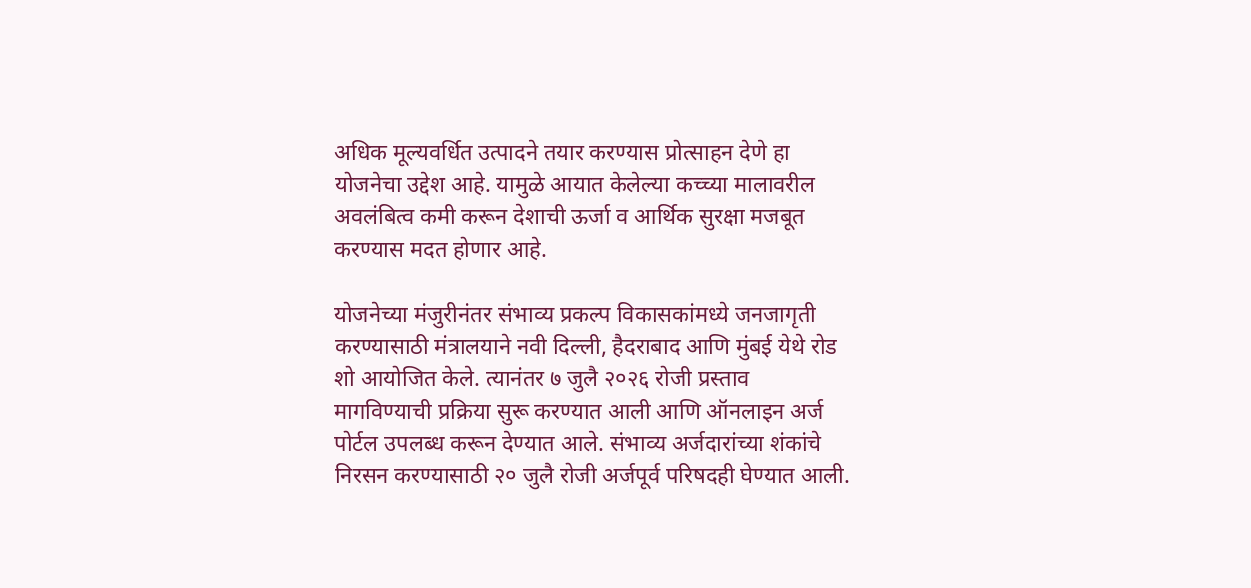अधिक मूल्यवर्धित उत्पादने तयार करण्यास प्रोत्साहन देणे हा योजनेचा उद्देश आहे. यामुळे आयात केलेल्या कच्च्या मालावरील अवलंबित्व कमी करून देशाची ऊर्जा व आर्थिक सुरक्षा मजबूत करण्यास मदत होणार आहे.

योजनेच्या मंजुरीनंतर संभाव्य प्रकल्प विकासकांमध्ये जनजागृती करण्यासाठी मंत्रालयाने नवी दिल्ली, हैदराबाद आणि मुंबई येथे रोड शो आयोजित केले. त्यानंतर ७ जुलै २०२६ रोजी प्रस्ताव मागविण्याची प्रक्रिया सुरू करण्यात आली आणि ऑनलाइन अर्ज पोर्टल उपलब्ध करून देण्यात आले. संभाव्य अर्जदारांच्या शंकांचे निरसन करण्यासाठी २० जुलै रोजी अर्जपूर्व परिषदही घेण्यात आली.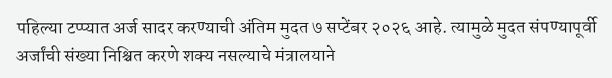पहिल्या टप्प्यात अर्ज सादर करण्याची अंतिम मुदत ७ सप्टेंबर २०२६ आहे. त्यामुळे मुदत संपण्यापूर्वी अर्जांची संख्या निश्चित करणे शक्य नसल्याचे मंत्रालयाने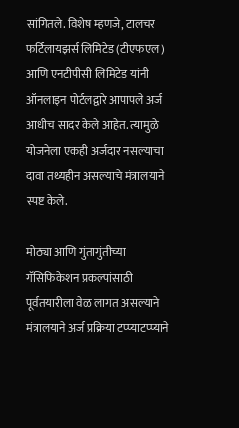सांगितले. विशेष म्हणजे, टालचर फर्टिलायझर्स लिमिटेड (टीएफएल) आणि एनटीपीसी लिमिटेड यांनी ऑनलाइन पोर्टलद्वारे आपापले अर्ज आधीच सादर केले आहेत. त्यामुळे योजनेला एकही अर्जदार नसल्याचा दावा तथ्यहीन असल्याचे मंत्रालयाने स्पष्ट केले.

मोठ्या आणि गुंतागुंतीच्या गॅसिफिकेशन प्रकल्पांसाठी पूर्वतयारीला वेळ लागत असल्याने मंत्रालयाने अर्ज प्रक्रिया टप्प्याटप्प्याने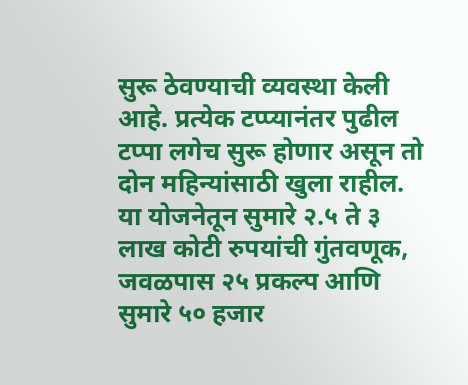सुरू ठेवण्याची व्यवस्था केली आहे. प्रत्येक टप्प्यानंतर पुढील टप्पा लगेच सुरू होणार असून तो दोन महिन्यांसाठी खुला राहील. या योजनेतून सुमारे २.५ ते ३ लाख कोटी रुपयांची गुंतवणूक, जवळपास २५ प्रकल्प आणि सुमारे ५० हजार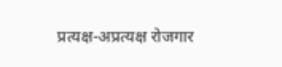प्रत्यक्ष-अप्रत्यक्ष रोजगार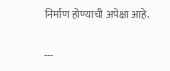निर्माण होण्याची अपेक्षा आहे.

---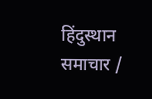हिंदुस्थान समाचार /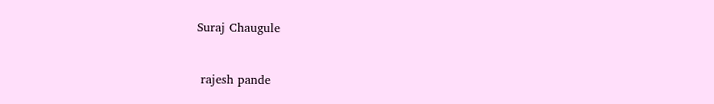Suraj Chaugule


 rajesh pande